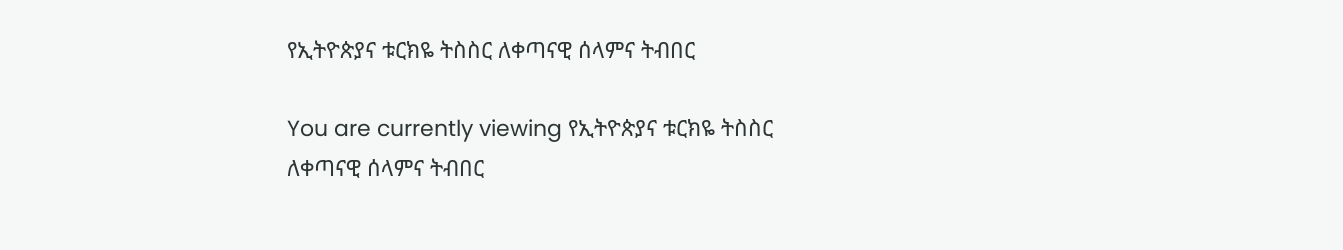የኢትዮጵያና ቱርክዬ ትስስር ለቀጣናዊ ሰላምና ትብበር

You are currently viewing የኢትዮጵያና ቱርክዬ ትስስር ለቀጣናዊ ሰላምና ትብበር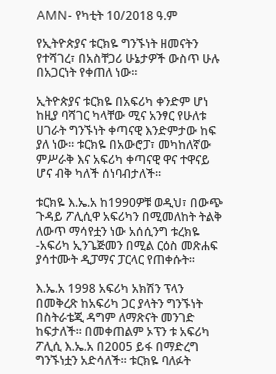AMN- የካቲት 10/2018 ዓ.ም

የኢትዮጵያና ቱርክዬ ግንኙነት ዘመናትን የተሻገረ፣ በአስቸጋሪ ሁኔታዎች ውስጥ ሁሉ በአጋርነት የቀጠለ ነው፡፡

ኢትዮጵያና ቱርክዬ በአፍሪካ ቀንድም ሆነ ከዚያ ባሻገር ካላቸው ሚና አንፃር የሁለቱ ሀገራት ግንኙነት ቀጣናዊ እንድምታው ከፍ ያለ ነው፡፡ ቱርክዬ በአውሮፓ፣ መካከለኛው ምሥራቅ እና አፍሪካ ቀጣናዊ ዋና ተዋናይ ሆና ብቅ ካለች ሰነባብታለች፡፡

ቱርክዬ እ.ኤ.አ ከ1990ዎቹ ወዲህ፣ በውጭ ጉዳይ ፖሊሲዋ አፍሪካን በሚመለከት ትልቅ ለውጥ ማሳየቷን ነው አሰሲንግ ቱረክዬ -አፍሪካ ኢንጌጅመን በሚል ርዕስ መጽሐፍ ያሳተሙት ዲፓማና ፓርላር የጠቀሱት፡፡

እ.ኤ.አ 1998 አፍሪካ አክሽን ፕላን በመቅረጽ ከአፍሪካ ጋር ያላትን ግንኙነት በስትራቴጂ ዳግም ለማጽናት መንገድ ከፍታለች፡፡ በመቀጠልም ኦፕን ቱ አፍሪካ ፖሊሲ እ.ኤ.አ በ2005 ይፋ በማድረግ ግንኙነቷን አድሳለች፡፡ ቱርክዬ ባለፉት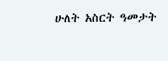ሁለት አስርት ዓመታት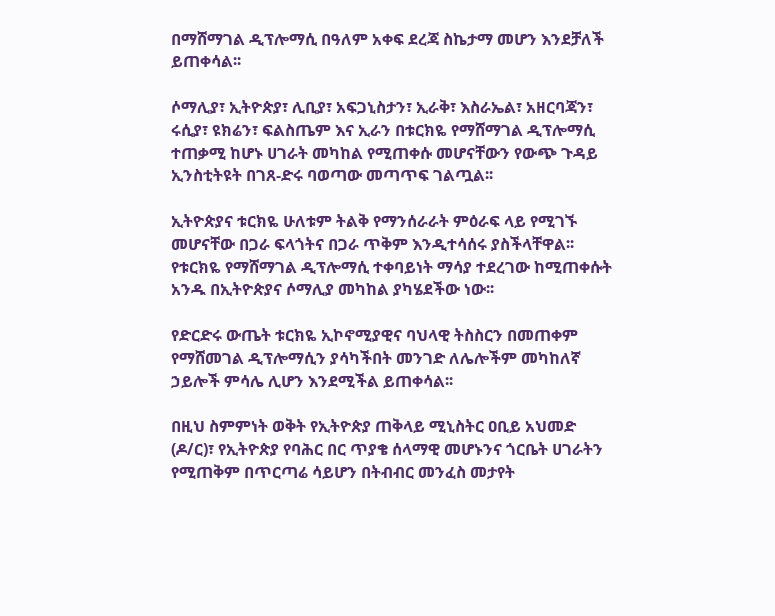በማሸማገል ዲፕሎማሲ በዓለም አቀፍ ደረጃ ስኬታማ መሆን እንደቻለች ይጠቀሳል፡፡

ሶማሊያ፣ ኢትዮጵያ፣ ሊቢያ፣ አፍጋኒስታን፣ ኢራቅ፣ እስራኤል፣ አዘርባጃን፣ ሩሲያ፣ ዩክሬን፣ ፍልስጤም እና ኢራን በቱርክዬ የማሸማገል ዲፕሎማሲ ተጠቃሚ ከሆኑ ሀገራት መካከል የሚጠቀሱ መሆናቸውን የውጭ ጉዳይ ኢንስቲትዩት በገጸ-ድሩ ባወጣው መጣጥፍ ገልጧል፡፡

ኢትዮጵያና ቱርክዬ ሁለቱም ትልቅ የማንሰራራት ምዕራፍ ላይ የሚገኙ መሆናቸው በጋራ ፍላጎትና በጋራ ጥቅም እንዲተሳሰሩ ያስችላቸዋል፡፡ የቱርክዬ የማሸማገል ዲፕሎማሲ ተቀባይነት ማሳያ ተደረገው ከሚጠቀሱት አንዱ በኢትዮጵያና ሶማሊያ መካከል ያካሄደችው ነው፡፡

የድርድሩ ውጤት ቱርክዬ ኢኮኖሚያዊና ባህላዊ ትስስርን በመጠቀም የማሸመገል ዲፕሎማሲን ያሳካችበት መንገድ ለሌሎችም መካከለኛ ኃይሎች ምሳሌ ሊሆን እንደሚችል ይጠቀሳል፡፡

በዚህ ስምምነት ወቅት የኢትዮጵያ ጠቅላይ ሚኒስትር ዐቢይ አህመድ (ዶ/ር)፣ የኢትዮጵያ የባሕር በር ጥያቄ ሰላማዊ መሆኑንና ጎርቤት ሀገራትን የሚጠቅም በጥርጣሬ ሳይሆን በትብብር መንፈስ መታየት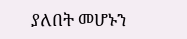ያለበት መሆኑን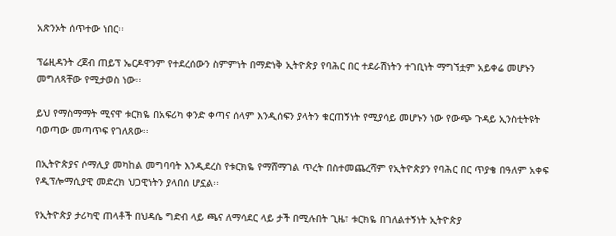አጽንኦት ሰጥተው ነበር፡፡

ፕሬዚዳንት ረጀብ ጠይፕ ኤርዶዋንም የተደረሰውን ስምምነት በማድነቅ ኢትዮጵያ የባሕር በር ተደራሽነትን ተገቢነት ማግኘቷም አይቀሬ መሆኑን መግለጻቸው የሚታወስ ነው፡፡

ይህ የማስማማት ሚናዋ ቱርክዬ በአፍሪካ ቀንድ ቀጣና ሰላም እንዲሰፍን ያላትን ቁርጠኝነት የሚያሳይ መሆኑን ነው የውጭ ጉዳይ ኢንስቲትዩት ባወጣው መጣጥፍ የገለጸው፡፡

በኢትዮጵያና ሶማሊያ መካከል መግባባት እንዲደረስ የቱርክዬ የማሸማገል ጥረት በስተመጨረሻም የኢትዮጵያን የባሕር በር ጥያቄ በዓለም አቀፍ የዲፕሎማሲያዊ መድረክ ህጋዊነትን ያላበሰ ሆኗል፡፡

የኢትዮጵያ ታሪካዊ ጠላቶች በህዳሴ ግድብ ላይ ጫና ለማሳደር ላይ ታች በሚሉበት ጊዜ፣ ቱርክዬ በገለልተኝነት ኢትዮጵያ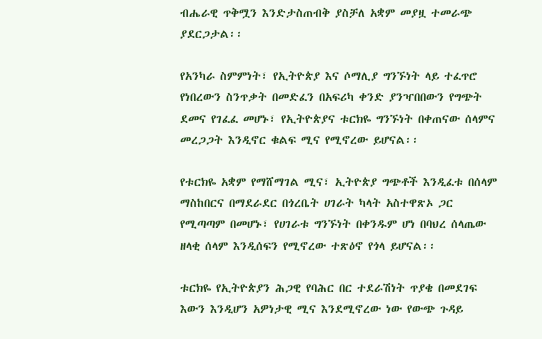ብሔራዊ ጥቅሟን እንድታስጠብቅ ያስቻለ አቋም መያዟ ተመራጭ ያደርጋታል፡፡

የአንካራ ስምምነት፣ የኢትዮጵያ እና ሶማሊያ ግንኙነት ላይ ተፈጥሮ የነበረውን ስንጥቃት በመድፈን በአፍሪካ ቀንድ ያንዣበበውን የግጭት ደመና የገፈፈ መሆኑ፣ የኢትዮጵያና ቱርክዬ ግንኙነት በቀጠናው ሰላምና መረጋጋት እንዲኖር ቁልፍ ሚና የሚኖረው ይሆናል፡፡

የቱርክዬ አቋም የማሸማገል ሚና፣ ኢትዮጵያ ግጭቶች እንዲፈቱ በሰላም ማስከበርና በማደራደር በጎረቤት ሀገራት ካላት አስተዋጽኦ ጋር የሚጣጣም በመሆኑ፣ የሀገራቱ ግንኙነት በቀንዱም ሆነ በባህረ ሰላጤው ዘላቂ ሰላም እንዲሰፍን የሚኖረው ተጽዕኖ የጎላ ይሆናል፡፡

ቱርክዬ የኢትዮጵያን ሕጋዊ የባሕር በር ተደራሽነት ጥያቄ በመደገፍ እውን እንዲሆን አዎነታዊ ሚና እንደሚኖረው ነው የውጭ ጉዳይ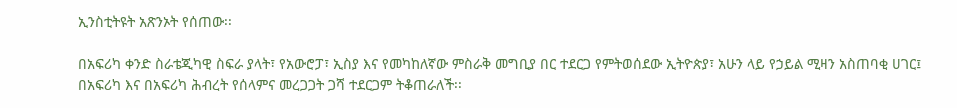ኢንስቲትዩት አጽንኦት የሰጠው፡፡

በአፍሪካ ቀንድ ስራቴጂካዊ ስፍራ ያላት፣ የአውሮፓ፣ ኢስያ እና የመካከለኛው ምስራቅ መግቢያ በር ተደርጋ የምትወሰደው ኢትዮጵያ፣ አሁን ላይ የኃይል ሚዛን አስጠባቂ ሀገር፤ በአፍሪካ እና በአፍሪካ ሕብረት የሰላምና መረጋጋት ጋሻ ተደርጋም ትቆጠራለች፡፡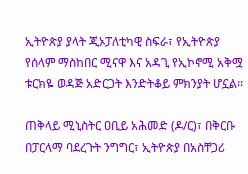ኢትዮጵያ ያላት ጂኦፓለቲካዊ ስፍራ፣ የኢትዮጵያ የሰላም ማስከበር ሚናዋ እና አዳጊ የኢኮኖሚ አቅሟ ቱርክዬ ወዳጅ አድርጋት እንድትቆይ ምክንያት ሆኗል፡፡

ጠቅላይ ሚኒስትር ዐቢይ አሕመድ (ዶ/ር)፣ በቅርቡ በፓርላማ ባደረጉት ንግግር፣ ኢትዮጵያ በአስቸጋሪ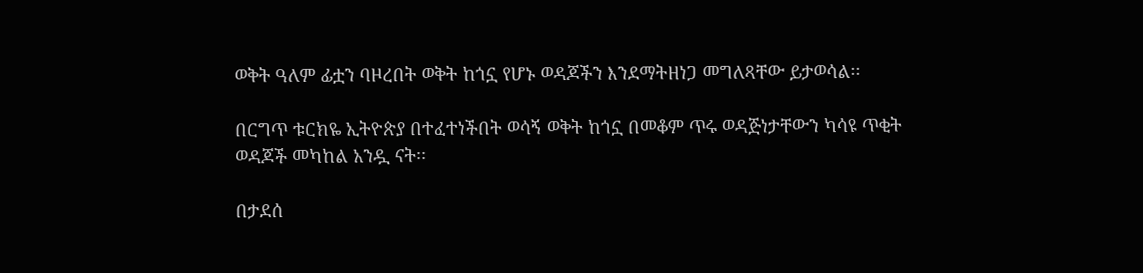ወቅት ዓለም ፊቷን ባዞረበት ወቅት ከጎኗ የሆኑ ወዳጆችን እንደማትዘነጋ መግለጻቸው ይታወሳል፡፡

በርግጥ ቱርክዬ ኢትዮጵያ በተፈተነችበት ወሳኝ ወቅት ከጎኗ በመቆም ጥሩ ወዳጅነታቸውን ካሳዩ ጥቂት ወዳጆች መካከል አንዷ ናት፡፡

በታደሰ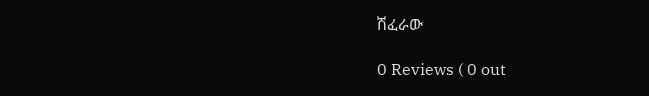ሽፈራው

0 Reviews ( 0 out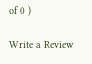of 0 )

Write a Review